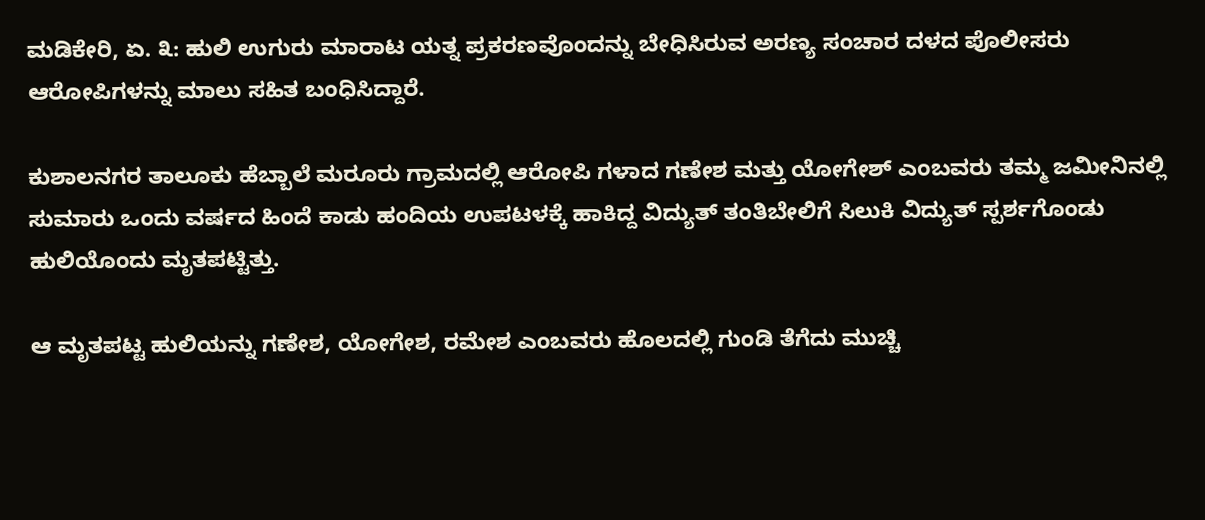ಮಡಿಕೇರಿ, ಏ. ೩: ಹುಲಿ ಉಗುರು ಮಾರಾಟ ಯತ್ನ ಪ್ರಕರಣವೊಂದನ್ನು ಬೇಧಿಸಿರುವ ಅರಣ್ಯ ಸಂಚಾರ ದಳದ ಪೊಲೀಸರು ಆರೋಪಿಗಳನ್ನು ಮಾಲು ಸಹಿತ ಬಂಧಿಸಿದ್ದಾರೆ.

ಕುಶಾಲನಗರ ತಾಲೂಕು ಹೆಬ್ಬಾಲೆ ಮರೂರು ಗ್ರಾಮದಲ್ಲಿ ಆರೋಪಿ ಗಳಾದ ಗಣೇಶ ಮತ್ತು ಯೋಗೇಶ್ ಎಂಬವರು ತಮ್ಮ ಜಮೀನಿನಲ್ಲಿ ಸುಮಾರು ಒಂದು ವರ್ಷದ ಹಿಂದೆ ಕಾಡು ಹಂದಿಯ ಉಪಟಳಕ್ಕೆ ಹಾಕಿದ್ದ ವಿದ್ಯುತ್ ತಂತಿಬೇಲಿಗೆ ಸಿಲುಕಿ ವಿದ್ಯುತ್ ಸ್ಪರ್ಶಗೊಂಡು ಹುಲಿಯೊಂದು ಮೃತಪಟ್ಟಿತ್ತು.

ಆ ಮೃತಪಟ್ಟ ಹುಲಿಯನ್ನು ಗಣೇಶ, ಯೋಗೇಶ, ರಮೇಶ ಎಂಬವರು ಹೊಲದಲ್ಲಿ ಗುಂಡಿ ತೆಗೆದು ಮುಚ್ಚಿ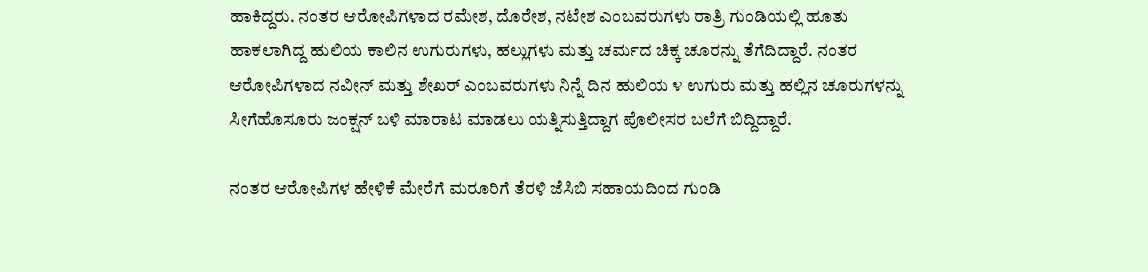ಹಾಕಿದ್ದರು. ನಂತರ ಆರೋಪಿಗಳಾದ ರಮೇಶ, ದೊರೇಶ, ನಟೇಶ ಎಂಬವರುಗಳು ರಾತ್ರಿ ಗುಂಡಿಯಲ್ಲಿ ಹೂತು ಹಾಕಲಾಗಿದ್ದ ಹುಲಿಯ ಕಾಲಿನ ಉಗುರುಗಳು, ಹಲ್ಲುಗಳು ಮತ್ತು ಚರ್ಮದ ಚಿಕ್ಕ ಚೂರನ್ನು ತೆಗೆದಿದ್ದಾರೆ. ನಂತರ ಆರೋಪಿಗಳಾದ ನವೀನ್ ಮತ್ತು ಶೇಖರ್ ಎಂಬವರುಗಳು ನಿನ್ನೆ ದಿನ ಹುಲಿಯ ೪ ಉಗುರು ಮತ್ತು ಹಲ್ಲಿನ ಚೂರುಗಳನ್ನು ಸೀಗೆಹೊಸೂರು ಜಂಕ್ಷನ್ ಬಳಿ ಮಾರಾಟ ಮಾಡಲು ಯತ್ನಿಸುತ್ತಿದ್ದಾಗ ಪೊಲೀಸರ ಬಲೆಗೆ ಬಿದ್ದಿದ್ದಾರೆ.

ನಂತರ ಆರೋಪಿಗಳ ಹೇಳಿಕೆ ಮೇರೆಗೆ ಮರೂರಿಗೆ ತೆರಳಿ ಜೆಸಿಬಿ ಸಹಾಯದಿಂದ ಗುಂಡಿ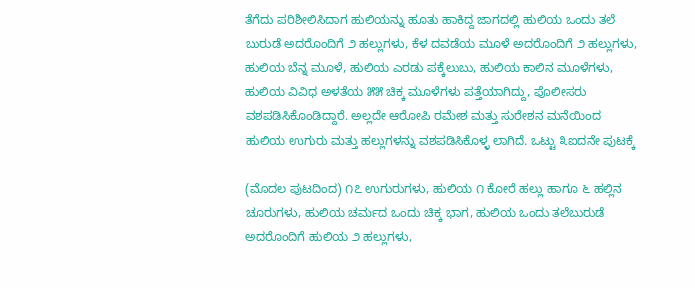ತೆಗೆದು ಪರಿಶೀಲಿಸಿದಾಗ ಹುಲಿಯನ್ನು ಹೂತು ಹಾಕಿದ್ದ ಜಾಗದಲ್ಲಿ ಹುಲಿಯ ಒಂದು ತಲೆ ಬುರುಡೆ ಅದರೊಂದಿಗೆ ೨ ಹಲ್ಲುಗಳು, ಕೆಳ ದವಡೆಯ ಮೂಳೆ ಅದರೊಂದಿಗೆ ೨ ಹಲ್ಲುಗಳು, ಹುಲಿಯ ಬೆನ್ನ ಮೂಳೆ, ಹುಲಿಯ ಎರಡು ಪಕ್ಕೆಲುಬು, ಹುಲಿಯ ಕಾಲಿನ ಮೂಳೆಗಳು, ಹುಲಿಯ ವಿವಿಧ ಅಳತೆಯ ೫೫ ಚಿಕ್ಕ ಮೂಳೆಗಳು ಪತ್ತೆಯಾಗಿದ್ದು, ಪೊಲೀಸರು ವಶಪಡಿಸಿಕೊಂಡಿದ್ದಾರೆ. ಅಲ್ಲದೇ ಆರೋಪಿ ರಮೇಶ ಮತ್ತು ಸುರೇಶನ ಮನೆಯಿಂದ ಹುಲಿಯ ಉಗುರು ಮತ್ತು ಹಲ್ಲುಗಳನ್ನು ವಶಪಡಿಸಿಕೊಳ್ಳ ಲಾಗಿದೆ. ಒಟ್ಟು ೩ಐದನೇ ಪುಟಕ್ಕೆ

(ಮೊದಲ ಪುಟದಿಂದ) ೧೭ ಉಗುರುಗಳು, ಹುಲಿಯ ೧ ಕೋರೆ ಹಲ್ಲು ಹಾಗೂ ೬ ಹಲ್ಲಿನ ಚೂರುಗಳು, ಹುಲಿಯ ಚರ್ಮದ ಒಂದು ಚಿಕ್ಕ ಭಾಗ, ಹುಲಿಯ ಒಂದು ತಲೆಬುರುಡೆ ಅದರೊಂದಿಗೆ ಹುಲಿಯ ೨ ಹಲ್ಲುಗಳು,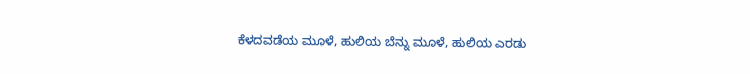ಕೆಳದವಡೆಯ ಮೂಳೆ, ಹುಲಿಯ ಬೆನ್ನು ಮೂಳೆ, ಹುಲಿಯ ಎರಡು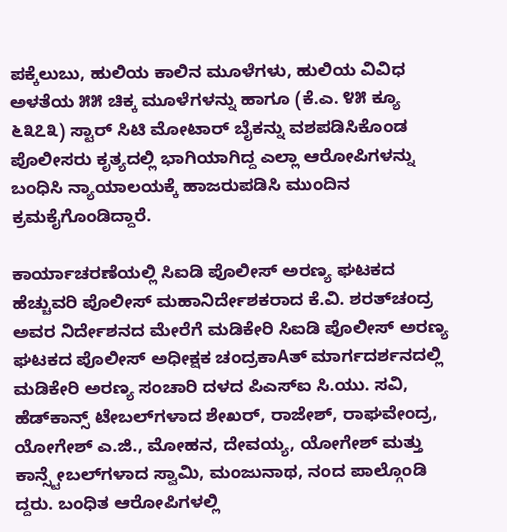ಪಕ್ಕೆಲುಬು, ಹುಲಿಯ ಕಾಲಿನ ಮೂಳೆಗಳು, ಹುಲಿಯ ವಿವಿಧ ಅಳತೆಯ ೫೫ ಚಿಕ್ಕ ಮೂಳೆಗಳನ್ನು ಹಾಗೂ (ಕೆ.ಎ. ೪೫ ಕ್ಯೂ ೬೩೭೩) ಸ್ಟಾರ್ ಸಿಟಿ ಮೋಟಾರ್ ಬೈಕನ್ನು ವಶಪಡಿಸಿಕೊಂಡ ಪೊಲೀಸರು ಕೃತ್ಯದಲ್ಲಿ ಭಾಗಿಯಾಗಿದ್ದ ಎಲ್ಲಾ ಆರೋಪಿಗಳನ್ನು ಬಂಧಿಸಿ ನ್ಯಾಯಾಲಯಕ್ಕೆ ಹಾಜರುಪಡಿಸಿ ಮುಂದಿನ ಕ್ರಮಕೈಗೊಂಡಿದ್ದಾರೆ.

ಕಾರ್ಯಾಚರಣೆಯಲ್ಲಿ ಸಿಐಡಿ ಪೊಲೀಸ್ ಅರಣ್ಯ ಘಟಕದ ಹೆಚ್ಚುವರಿ ಪೊಲೀಸ್ ಮಹಾನಿರ್ದೇಶಕರಾದ ಕೆ.ವಿ. ಶರತ್‌ಚಂದ್ರ ಅವರ ನಿರ್ದೇಶನದ ಮೇರೆಗೆ ಮಡಿಕೇರಿ ಸಿಐಡಿ ಪೊಲೀಸ್ ಅರಣ್ಯ ಘಟಕದ ಪೊಲೀಸ್ ಅಧೀಕ್ಷಕ ಚಂದ್ರಕಾAತ್ ಮಾರ್ಗದರ್ಶನದಲ್ಲಿ ಮಡಿಕೇರಿ ಅರಣ್ಯ ಸಂಚಾರಿ ದಳದ ಪಿಎಸ್‌ಐ ಸಿ.ಯು. ಸವಿ, ಹೆಡ್‌ಕಾನ್ಸ್ ಟೇಬಲ್‌ಗಳಾದ ಶೇಖರ್, ರಾಜೇಶ್, ರಾಘವೇಂದ್ರ, ಯೋಗೇಶ್ ಎ.ಜಿ., ಮೋಹನ, ದೇವಯ್ಯ, ಯೋಗೇಶ್ ಮತ್ತು ಕಾನ್ಸ್ಟೇಬಲ್‌ಗಳಾದ ಸ್ವಾಮಿ, ಮಂಜುನಾಥ, ನಂದ ಪಾಲ್ಗೊಂಡಿ ದ್ದರು. ಬಂಧಿತ ಆರೋಪಿಗಳಲ್ಲಿ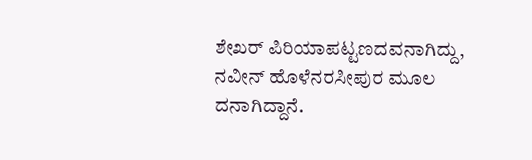ಶೇಖರ್ ಪಿರಿಯಾಪಟ್ಟಣದವನಾಗಿದ್ದು, ನವೀನ್ ಹೊಳೆನರಸೀಪುರ ಮೂಲ ದನಾಗಿದ್ದಾನೆ.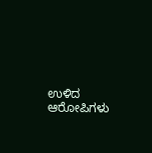ಉಳಿದ ಆರೋಪಿಗಳು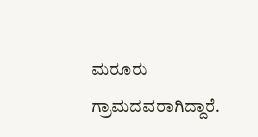ಮರೂರು ಗ್ರಾಮದವರಾಗಿದ್ದಾರೆ.